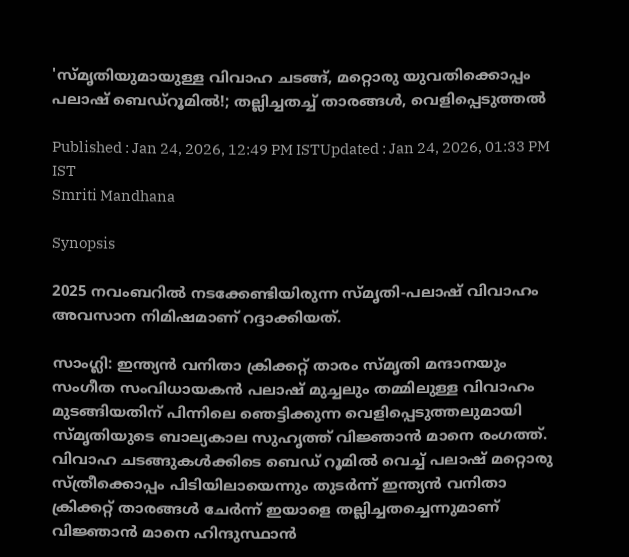'സ്മൃതിയുമായുള്ള വിവാഹ ചടങ്ങ്, മറ്റൊരു യുവതിക്കൊപ്പം പലാഷ് ബെഡ്റൂമിൽ!; തല്ലിച്ചതച്ച് താരങ്ങൾ, വെളിപ്പെടുത്തൽ

Published : Jan 24, 2026, 12:49 PM ISTUpdated : Jan 24, 2026, 01:33 PM IST
Smriti Mandhana

Synopsis

2025 നവംബറിൽ നടക്കേണ്ടിയിരുന്ന സ്മൃതി-പലാഷ് വിവാഹം അവസാന നിമിഷമാണ് റദ്ദാക്കിയത്.

സാംഗ്ലി: ഇന്ത്യൻ വനിതാ ക്രിക്കറ്റ് താരം സ്മൃതി മന്ദാനയും സംഗീത സംവിധായകൻ പലാഷ് മുച്ചലും തമ്മിലുള്ള വിവാഹം മുടങ്ങിയതിന് പിന്നിലെ ഞെട്ടിക്കുന്ന വെളിപ്പെടുത്തലുമായി സ്മൃതിയുടെ ബാല്യകാല സുഹൃത്ത് വിജ്ഞാൻ മാനെ രംഗത്ത്. വിവാഹ ചടങ്ങുകൾക്കിടെ ബെഡ് റൂമില്‍ വെച്ച് പലാഷ് മറ്റൊരു സ്ത്രീക്കൊപ്പം പിടിയിലായെന്നും തുടർന്ന് ഇന്ത്യൻ വനിതാ ക്രിക്കറ്റ് താരങ്ങൾ ചേർന്ന് ഇയാളെ തല്ലിച്ചതച്ചെന്നുമാണ് വിജ്ഞാൻ മാനെ ഹിന്ദുസ്ഥാൻ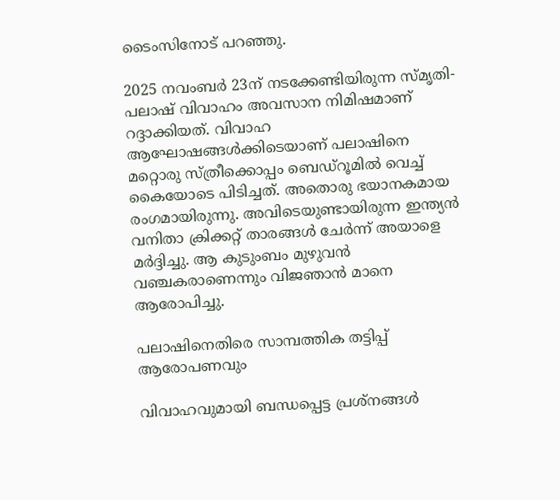ടൈംസിനോട് പറഞ്ഞു.

2025 നവംബർ 23ന് നടക്കേണ്ടിയിരുന്ന സ്മൃതി-പലാഷ് വിവാഹം അവസാന നിമിഷമാണ് റദ്ദാക്കിയത്. വിവാഹ ആഘോഷങ്ങൾക്കിടെയാണ് പലാഷിനെ മറ്റൊരു സ്ത്രീക്കൊപ്പം ബെഡ്‌റൂമിൽ വെച്ച് കൈയോടെ പിടിച്ചത്. അതൊരു ഭയാനകമായ രംഗമായിരുന്നു. അവിടെയുണ്ടായിരുന്ന ഇന്ത്യൻ വനിതാ ക്രിക്കറ്റ് താരങ്ങൾ ചേർന്ന് അയാളെ മർദ്ദിച്ചു. ആ കുടുംബം മുഴുവൻ വഞ്ചകരാണെന്നും വിജഞാന്‍ മാനെ ആരോപിച്ചു.

പലാഷിനെതിരെ സാമ്പത്തിക തട്ടിപ്പ് ആരോപണവും

വിവാഹവുമായി ബന്ധപ്പെട്ട പ്രശ്നങ്ങൾ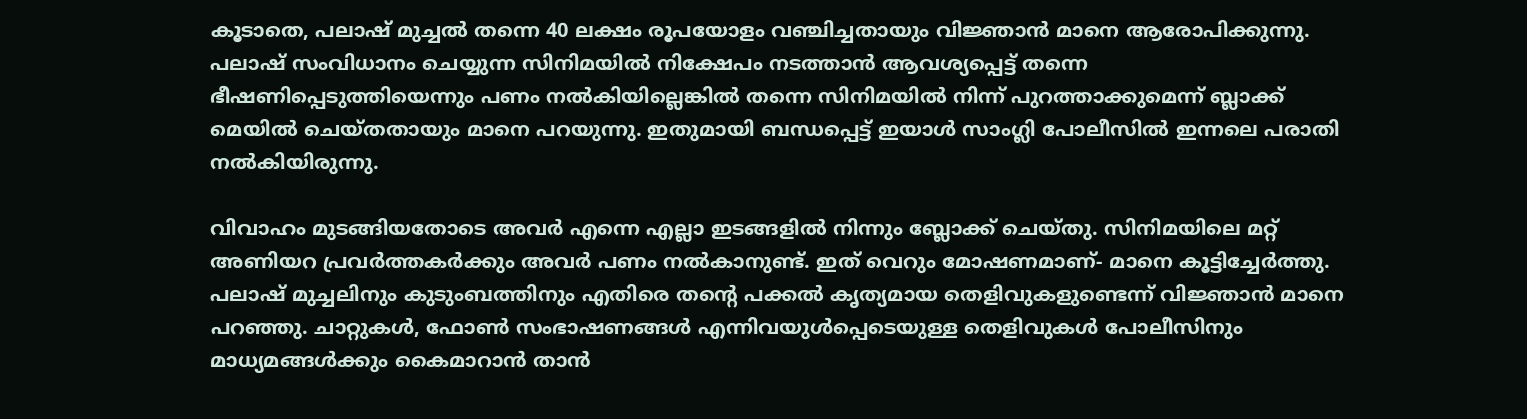കൂടാതെ, പലാഷ് മുച്ചൽ തന്നെ 40 ലക്ഷം രൂപയോളം വഞ്ചിച്ചതായും വിജ്ഞാൻ മാനെ ആരോപിക്കുന്നു. പലാഷ് സംവിധാനം ചെയ്യുന്ന സിനിമയിൽ നിക്ഷേപം നടത്താൻ ആവശ്യപ്പെട്ട് തന്നെ ഭീഷണിപ്പെടുത്തിയെന്നും പണം നൽകിയില്ലെങ്കിൽ തന്നെ സിനിമയിൽ നിന്ന് പുറത്താക്കുമെന്ന് ബ്ലാക്ക് മെയിൽ ചെയ്തതായും മാനെ പറയുന്നു. ഇതുമായി ബന്ധപ്പെട്ട് ഇയാൾ സാംഗ്ലി പോലീസിൽ ഇന്നലെ പരാതി നൽകിയിരുന്നു.

വിവാഹം മുടങ്ങിയതോടെ അവർ എന്നെ എല്ലാ ഇടങ്ങളിൽ നിന്നും ബ്ലോക്ക് ചെയ്തു. സിനിമയിലെ മറ്റ് അണിയറ പ്രവർത്തകർക്കും അവർ പണം നൽകാനുണ്ട്. ഇത് വെറും മോഷണമാണ്- മാനെ കൂട്ടിച്ചേർത്തു. പലാഷ് മുച്ചലിനും കുടുംബത്തിനും എതിരെ തന്‍റെ പക്കൽ കൃത്യമായ തെളിവുകളുണ്ടെന്ന് വിജ്ഞാൻ മാനെ പറഞ്ഞു. ചാറ്റുകൾ, ഫോൺ സംഭാഷണങ്ങൾ എന്നിവയുൾപ്പെടെയുള്ള തെളിവുകൾ പോലീസിനും മാധ്യമങ്ങൾക്കും കൈമാറാൻ താൻ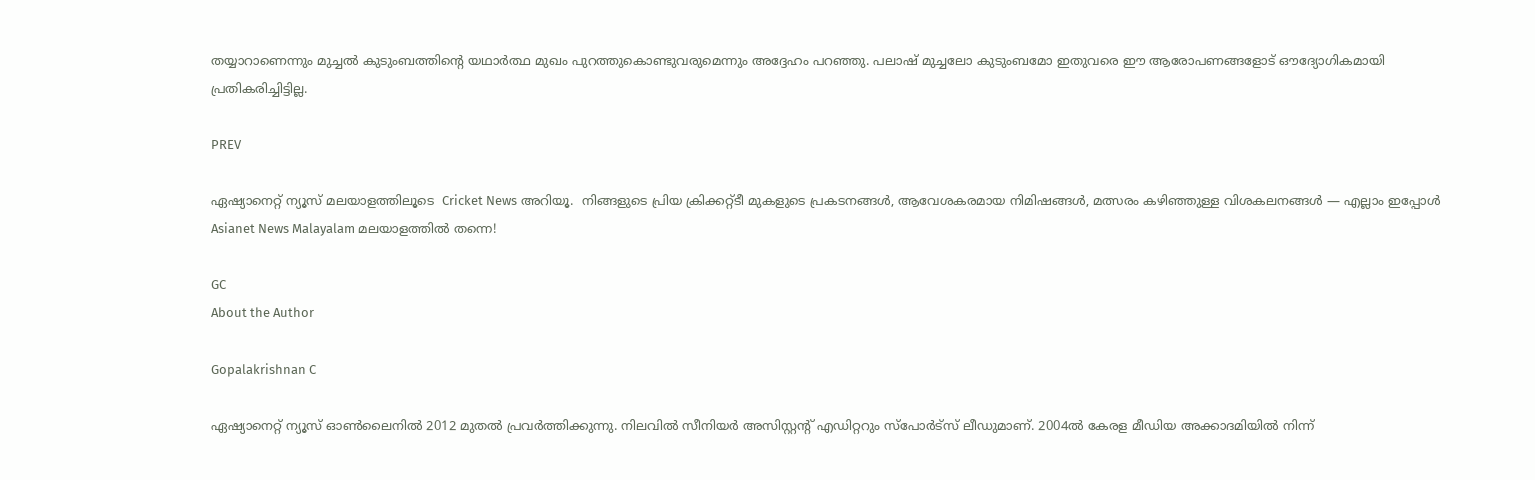തയ്യാറാണെന്നും മുച്ചൽ കുടുംബത്തിന്‍റെ യഥാർത്ഥ മുഖം പുറത്തുകൊണ്ടുവരുമെന്നും അദ്ദേഹം പറഞ്ഞു. പലാഷ് മുച്ചലോ കുടുംബമോ ഇതുവരെ ഈ ആരോപണങ്ങളോട് ഔദ്യോഗികമായി പ്രതികരിച്ചിട്ടില്ല.

PREV

ഏഷ്യാനെറ്റ് ന്യൂസ് മലയാളത്തിലൂടെ  Cricket News അറിയൂ.  നിങ്ങളുടെ പ്രിയ ക്രിക്കറ്റ്ടീ മുകളുടെ പ്രകടനങ്ങൾ, ആവേശകരമായ നിമിഷങ്ങൾ, മത്സരം കഴിഞ്ഞുള്ള വിശകലനങ്ങൾ — എല്ലാം ഇപ്പോൾ Asianet News Malayalam മലയാളത്തിൽ തന്നെ!

GC
About the Author

Gopalakrishnan C

ഏഷ്യാനെറ്റ് ന്യൂസ് ഓണ്‍ലൈനില്‍ 2012 മുതല്‍ പ്രവര്‍ത്തിക്കുന്നു. നിലവില്‍ സീനിയര്‍ അസിസ്റ്റന്‍റ് എഡിറ്ററും സ്പോർട്സ് ലീഡുമാണ്. 2004ൽ കേരള മീഡിയ അക്കാദമിയില്‍ നിന്ന്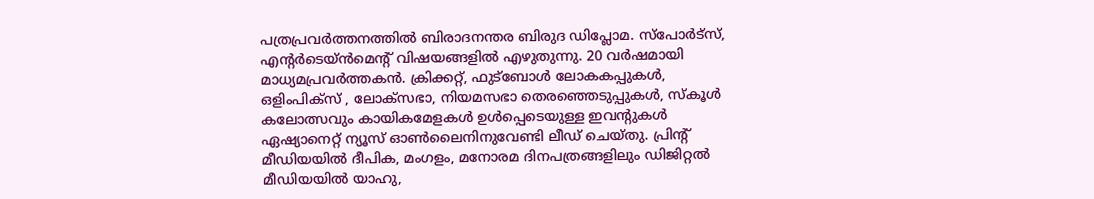പത്രപ്രവര്‍ത്തനത്തില്‍ ബിരാദനന്തര ബിരുദ ഡിപ്ലോമ. സ്പോര്‍ട്സ്, എന്‍റര്‍ടെയ്ൻമെന്‍റ് വിഷയങ്ങളില്‍ എഴുതുന്നു. 20 വര്‍ഷമായി മാധ്യമപ്രവര്‍ത്തകൻ. ക്രിക്കറ്റ്, ഫുട്ബോള്‍ ലോകകപ്പുകൾ, ഒളിംപിക്സ് , ലോക്സഭാ, നിയമസഭാ തെരഞ്ഞെടുപ്പുകള്‍, സ്കൂള്‍ കലോത്സവും കായികമേളകള്‍ ഉള്‍പ്പെടെയുള്ള ഇവന്‍റുകള്‍ ഏഷ്യാനെറ്റ് ന്യൂസ് ഓണ്‍ലൈനിനുവേണ്ടി ലീഡ് ചെയ്തു. പ്രിന്‍റ് മീഡിയയില്‍ ദീപിക, മംഗളം, മനോരമ ദിനപത്രങ്ങളിലും ഡിജിറ്റൽ മീഡിയയില്‍ യാഹു,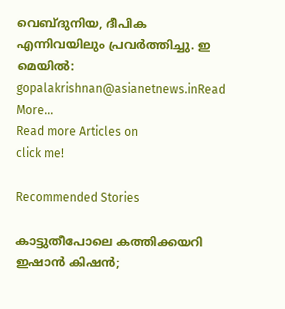വെബ്ദുനിയ, ദീപിക എന്നിവയിലും പ്രവര്‍ത്തിച്ചു. ഇ മെയില്‍: gopalakrishnan@asianetnews.inRead More...
Read more Articles on
click me!

Recommended Stories

കാട്ടുതീപോലെ കത്തിക്കയറി ഇഷാൻ കിഷൻ;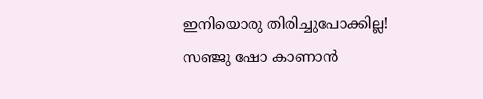ഇനിയൊരു തിരിച്ചുപോക്കില്ല!
സഞ്ജു ഷോ കാണാന്‍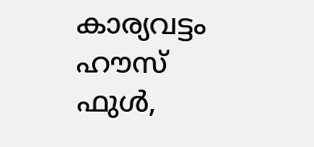കാര്യവട്ടം ഹൗസ് ഫുൾ,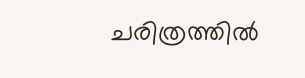ചരിത്രത്തിൽ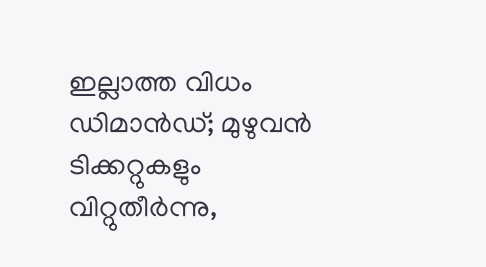ഇല്ലാത്ത വിധം ഡിമാൻഡ്; മുഴുവൻ ടിക്കറ്റുകളും വിറ്റുതീർന്നു,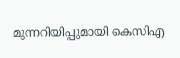മുന്നറിയിപ്പുമായി കെസിഎ